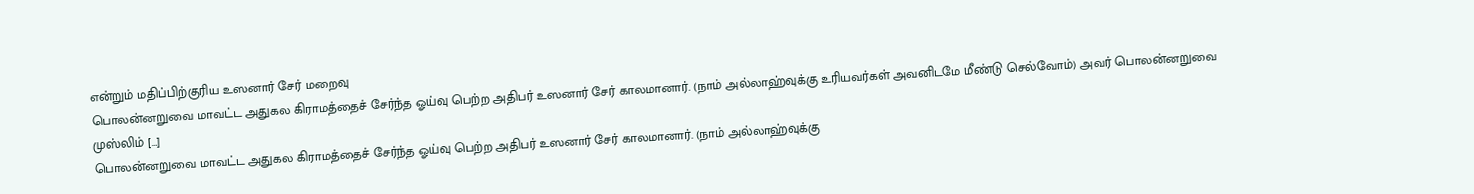என்றும் மதிப்பிற்குரிய உஸனார் சேர் மறைவு
பொலன்னறுவை மாவட்ட அதுகல கிராமத்தைச் சேர்ந்த ஓய்வு பெற்ற அதிபர் உஸனார் சேர் காலமானார். (நாம் அல்லாஹ்வுக்கு உரியவர்கள் அவனிடமே மீண்டு செல்வோம்) அவர் பொலன்னறுவை முஸ்லிம் […]
பொலன்னறுவை மாவட்ட அதுகல கிராமத்தைச் சேர்ந்த ஓய்வு பெற்ற அதிபர் உஸனார் சேர் காலமானார். (நாம் அல்லாஹ்வுக்கு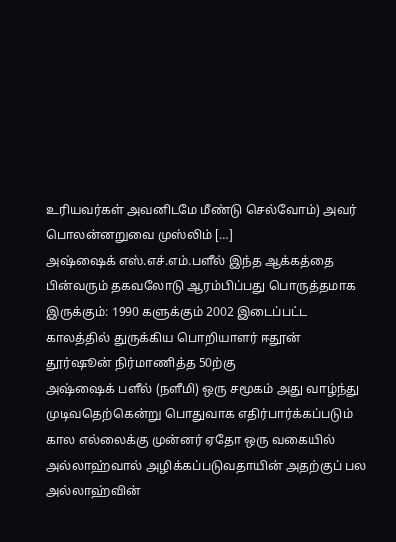உரியவர்கள் அவனிடமே மீண்டு செல்வோம்) அவர் பொலன்னறுவை முஸ்லிம் […]
அஷ்ஷைக் எஸ்.எச்.எம்.பளீல் இந்த ஆக்கத்தை பின்வரும் தகவலோடு ஆரம்பிப்பது பொருத்தமாக இருக்கும்: 1990 களுக்கும் 2002 இடைப்பட்ட காலத்தில் துருக்கிய பொறியாளர் ஈதூன் தூர்ஷூன் நிர்மாணித்த 50ற்கு
அஷ்ஷைக் பளீல் (நளீமி) ஒரு சமூகம் அது வாழ்ந்து முடிவதெற்கென்று பொதுவாக எதிர்பார்க்கப்படும் கால எல்லைக்கு முன்னர் ஏதோ ஒரு வகையில் அல்லாஹ்வால் அழிக்கப்படுவதாயின் அதற்குப் பல
அல்லாஹ்வின்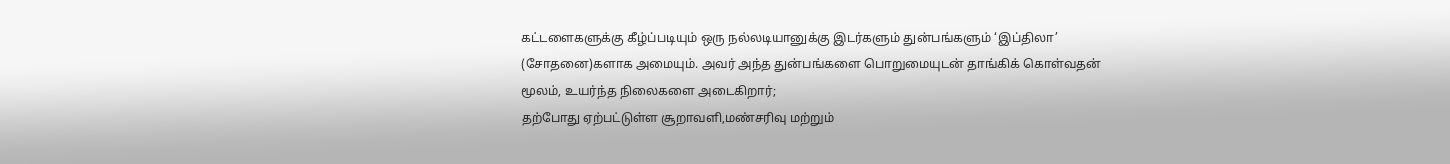கட்டளைகளுக்கு கீழ்ப்படியும் ஒரு நல்லடியானுக்கு இடர்களும் துன்பங்களும் ‘இப்திலா’ (சோதனை)களாக அமையும். அவர் அந்த துன்பங்களை பொறுமையுடன் தாங்கிக் கொள்வதன் மூலம், உயர்ந்த நிலைகளை அடைகிறார்;
தற்போது ஏற்பட்டுள்ள சூறாவளி,மண்சரிவு மற்றும்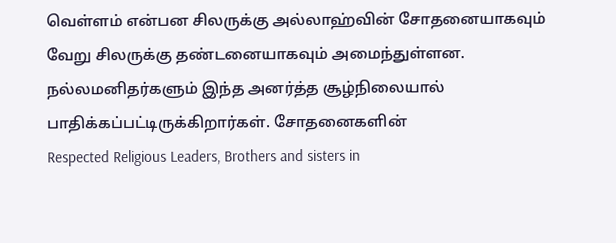வெள்ளம் என்பன சிலருக்கு அல்லாஹ்வின் சோதனையாகவும் வேறு சிலருக்கு தண்டனையாகவும் அமைந்துள்ளன. நல்லமனிதர்களும் இந்த அனர்த்த சூழ்நிலையால் பாதிக்கப்பட்டிருக்கிறார்கள். சோதனைகளின்
Respected Religious Leaders, Brothers and sisters in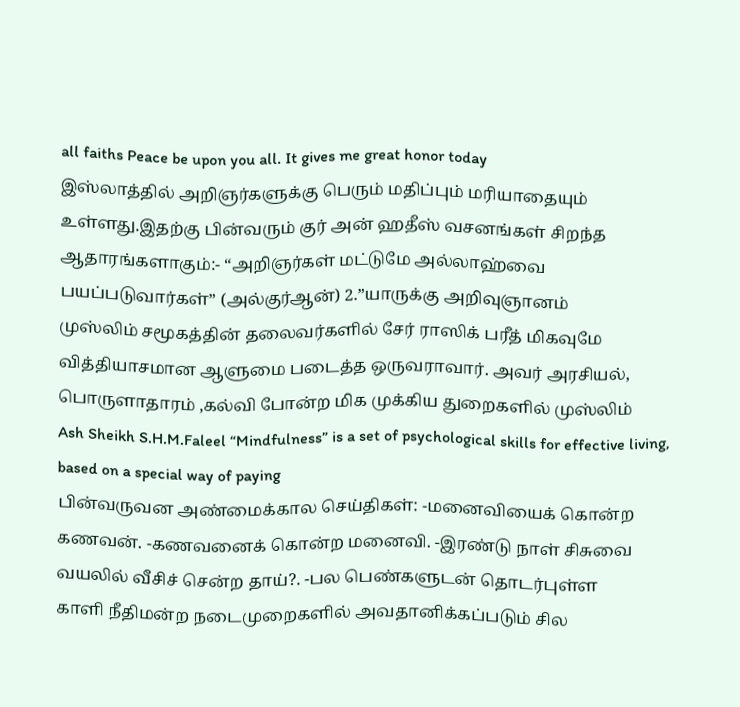all faiths Peace be upon you all. It gives me great honor today
இஸ்லாத்தில் அறிஞர்களுக்கு பெரும் மதிப்பும் மரியாதையும் உள்ளது.இதற்கு பின்வரும் குர் அன் ஹதீஸ் வசனங்கள் சிறந்த ஆதாரங்களாகும்:- “அறிஞர்கள் மட்டுமே அல்லாஹ்வை பயப்படுவார்கள்” (அல்குர்ஆன்) 2.”யாருக்கு அறிவுஞானம்
முஸ்லிம் சமூகத்தின் தலைவர்களில் சேர் ராஸிக் பரீத் மிகவுமே வித்தியாசமான ஆளுமை படைத்த ஒருவராவார். அவர் அரசியல், பொருளாதாரம் ,கல்வி போன்ற மிக முக்கிய துறைகளில் முஸ்லிம்
Ash Sheikh S.H.M.Faleel “Mindfulness” is a set of psychological skills for effective living, based on a special way of paying
பின்வருவன அண்மைக்கால செய்திகள்: -மனைவியைக் கொன்ற கணவன். -கணவனைக் கொன்ற மனைவி. -இரண்டு நாள் சிசுவை வயலில் வீசிச் சென்ற தாய்?. -பல பெண்களுடன் தொடர்புள்ள
காளி நீதிமன்ற நடைமுறைகளில் அவதானிக்கப்படும் சில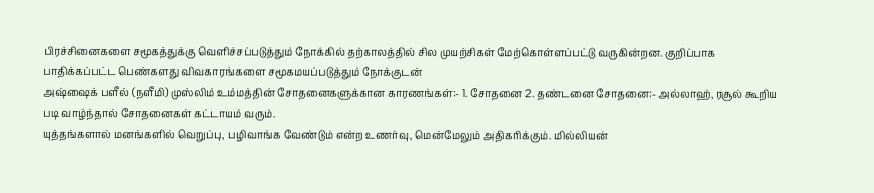பிரச்சினைகளை சமூகத்துக்கு வெளிச்சப்படுத்தும் நோக்கில் தற்காலத்தில் சில முயற்சிகள் மேற்கொள்ளப்பட்டு வருகின்றன. குறிப்பாக பாதிக்கப்பட்ட பெண்களது விவகாரங்களை சமூகமயப்படுத்தும் நோக்குடன்
அஷ்ஷைக் பளீல் (நளீமி) முஸ்லிம் உம்மத்தின் சோதனைகளுக்கான காரணங்கள்:- 1. சோதனை 2. தண்டனை சோதனை:- அல்லாஹ், ரசூல் கூறிய படி வாழ்ந்தால் சோதனைகள் கட்டாயம் வரும்.
யுத்தங்களால் மனங்களில் வெறுப்பு, பழிவாங்க வேண்டும் என்ற உணர்வு, மென்மேலும் அதிகரிக்கும். மில்லியன்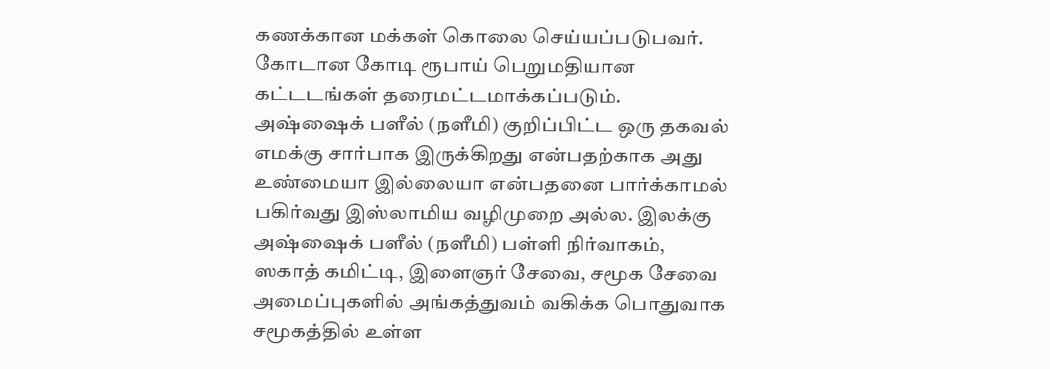கணக்கான மக்கள் கொலை செய்யப்படுபவர். கோடான கோடி ரூபாய் பெறுமதியான கட்டடங்கள் தரைமட்டமாக்கப்படும்.
அஷ்ஷைக் பளீல் (நளீமி) குறிப்பிட்ட ஒரு தகவல் எமக்கு சார்பாக இருக்கிறது என்பதற்காக அது உண்மையா இல்லையா என்பதனை பார்க்காமல் பகிர்வது இஸ்லாமிய வழிமுறை அல்ல. இலக்கு
அஷ்ஷைக் பளீல் (நளீமி) பள்ளி நிர்வாகம், ஸகாத் கமிட்டி, இளைஞர் சேவை, சமூக சேவை அமைப்புகளில் அங்கத்துவம் வகிக்க பொதுவாக சமூகத்தில் உள்ள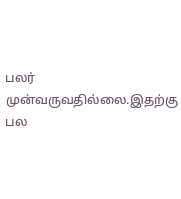பலர் முன்வருவதில்லை.இதற்கு பல